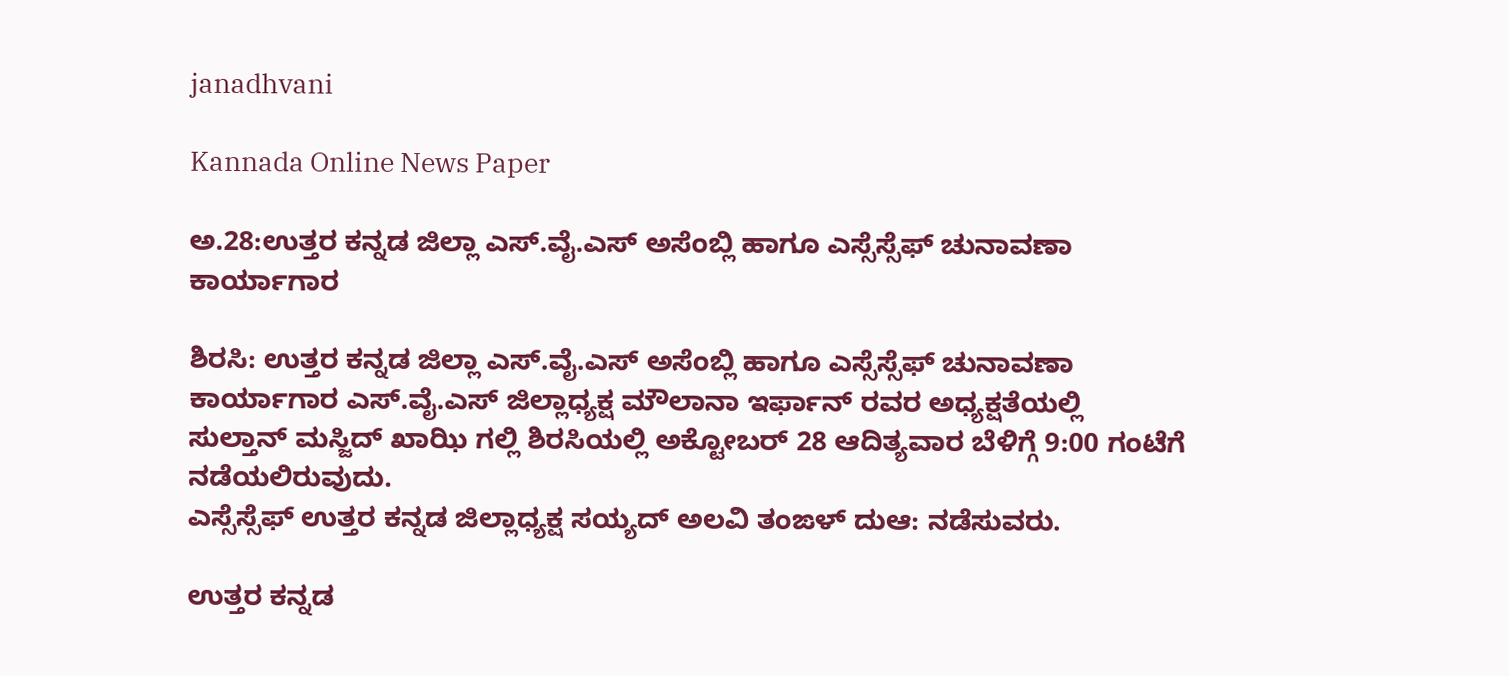janadhvani

Kannada Online News Paper

ಅ.28:ಉತ್ತರ ಕನ್ನಡ ಜಿಲ್ಲಾ ಎಸ್.ವೈ.ಎಸ್ ಅಸೆಂಬ್ಲಿ ಹಾಗೂ ಎಸ್ಸೆಸ್ಸೆಫ್ ಚುನಾವಣಾ ಕಾರ್ಯಾಗಾರ

ಶಿರಸಿ: ಉತ್ತರ ಕನ್ನಡ ಜಿಲ್ಲಾ ಎಸ್.ವೈ.ಎಸ್ ಅಸೆಂಬ್ಲಿ ಹಾಗೂ ಎಸ್ಸೆಸ್ಸೆಫ್ ಚುನಾವಣಾ ಕಾರ್ಯಾಗಾರ ಎಸ್.ವೈ.ಎಸ್ ಜಿಲ್ಲಾಧ್ಯಕ್ಷ ಮೌಲಾನಾ ಇರ್ಫಾನ್ ರವರ ಅಧ್ಯಕ್ಷತೆಯಲ್ಲಿ ಸುಲ್ತಾನ್ ಮಸ್ಜಿದ್ ಖಾಝಿ ಗಲ್ಲಿ ಶಿರಸಿಯಲ್ಲಿ ಅಕ್ಟೋಬರ್ 28 ಆದಿತ್ಯವಾರ ಬೆಳಿಗ್ಗೆ 9:00 ಗಂಟೆಗೆ ನಡೆಯಲಿರುವುದು.
ಎಸ್ಸೆಸ್ಸೆಫ್ ಉತ್ತರ ಕನ್ನಡ ಜಿಲ್ಲಾಧ್ಯಕ್ಷ ಸಯ್ಯದ್ ಅಲವಿ ತಂಙಳ್ ದುಆ: ನಡೆಸುವರು.

ಉತ್ತರ ಕನ್ನಡ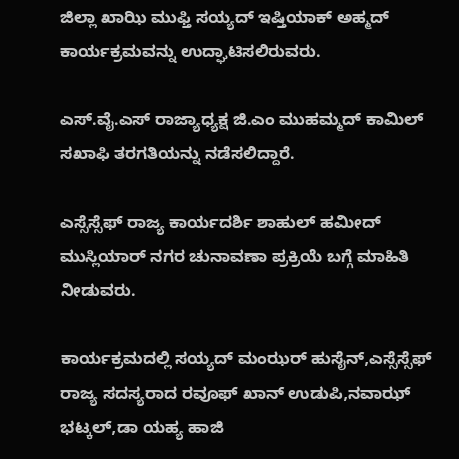ಜಿಲ್ಲಾ ಖಾಝಿ ಮುಫ್ತಿ ಸಯ್ಯದ್ ಇಷ್ತಿಯಾಕ್ ಅಹ್ಮದ್ ಕಾರ್ಯಕ್ರಮವನ್ನು ಉದ್ಘಾಟಿಸಲಿರುವರು.

ಎಸ್.ವೈ.ಎಸ್ ರಾಜ್ಯಾಧ್ಯಕ್ಷ ಜಿ.ಎಂ ಮುಹಮ್ಮದ್ ಕಾಮಿಲ್ ಸಖಾಫಿ ತರಗತಿಯನ್ನು ನಡೆಸಲಿದ್ದಾರೆ.

ಎಸ್ಸೆಸ್ಸೆಫ್ ರಾಜ್ಯ ಕಾರ್ಯದರ್ಶಿ ಶಾಹುಲ್ ಹಮೀದ್ ಮುಸ್ಲಿಯಾರ್ ನಗರ ಚುನಾವಣಾ ಪ್ರಕ್ರಿಯೆ ಬಗ್ಗೆ ಮಾಹಿತಿ ನೀಡುವರು.

ಕಾರ್ಯಕ್ರಮದಲ್ಲಿ ಸಯ್ಯದ್ ಮಂಝರ್ ಹುಸೈನ್,ಎಸ್ಸೆಸ್ಸೆಫ್ ರಾಜ್ಯ ಸದಸ್ಯರಾದ ರವೂಫ್ ಖಾನ್ ಉಡುಪಿ,ನವಾಝ್ ಭಟ್ಕಲ್,ಡಾ ಯಹ್ಯ ಹಾಜಿ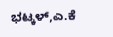ಭಟ್ಕಳ್,ಎ.ಕೆ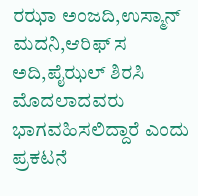ರಝಾ ಅಂಜದಿ,ಉಸ್ಮಾನ್ ಮದನಿ,ಆರಿಫ್ ಸ ಅದಿ,ಪೈಝಲ್ ಶಿರಸಿ ಮೊದಲಾದವರು ಭಾಗವಹಿಸಲಿದ್ದಾರೆ ಎಂದು ಪ್ರಕಟನೆ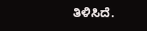ತಿಳಿಸಿದೆ.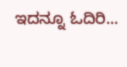ಇದನ್ನೂ ಓದಿರಿ...